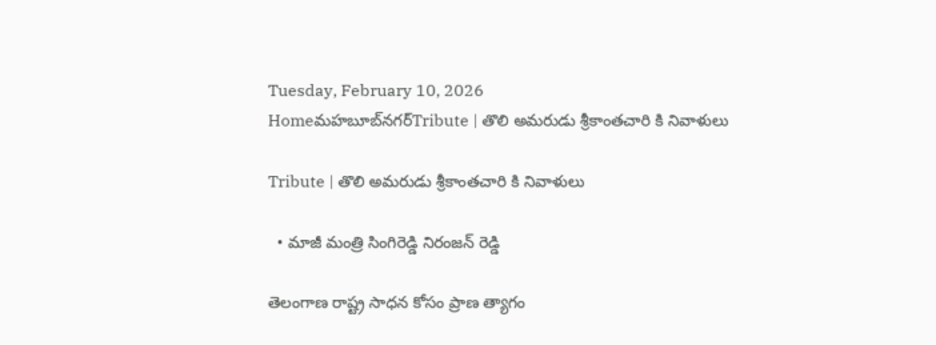Tuesday, February 10, 2026
Homeమహబూబ్‌నగర్‌Tribute | తొలి అమరుడు శ్రీకాంతచారి కి నివాళులు

Tribute | తొలి అమరుడు శ్రీకాంతచారి కి నివాళులు

  • మాజీ మంత్రి సింగిరెడ్డి నిరంజన్ రెడ్డి

తెలంగాణ రాష్ట్ర సాధన కోసం ప్రాణ త్యాగం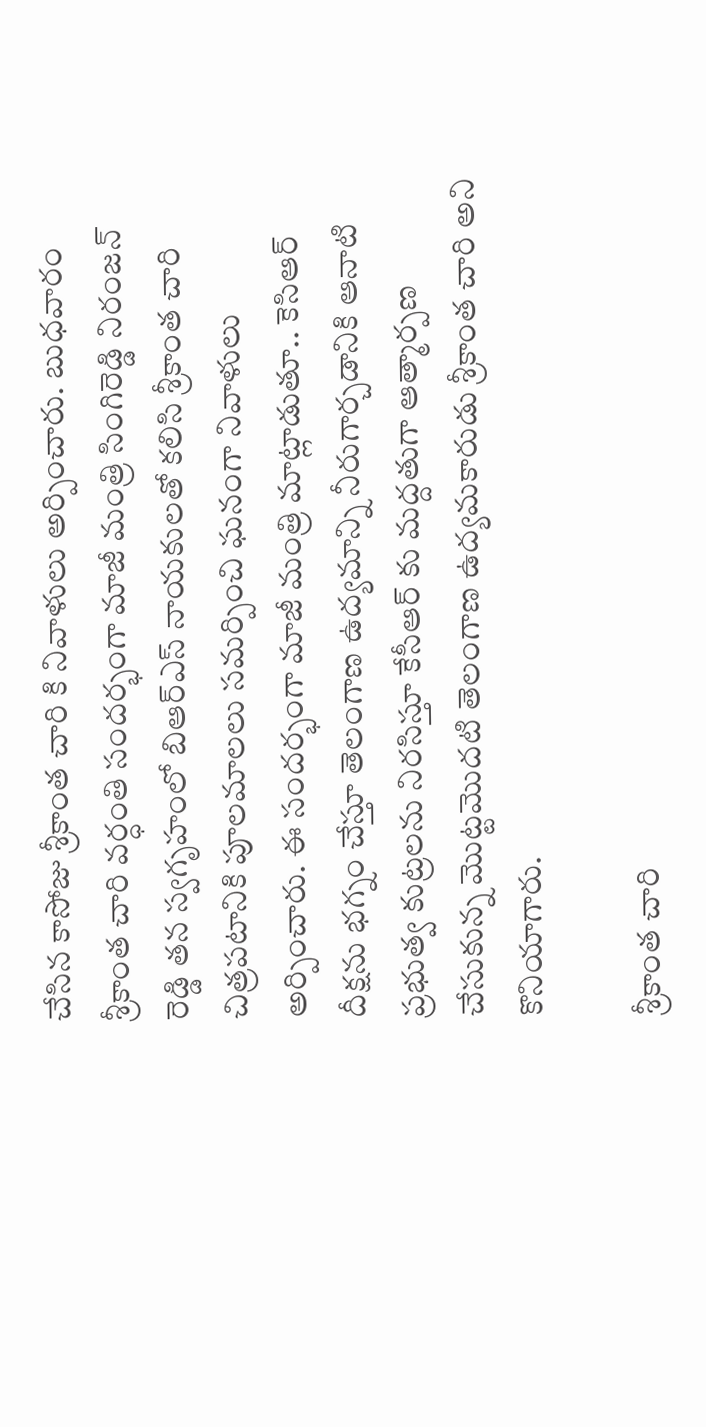చేసిన కాసోజు శ్రీకాంత చారి కి నివాళులు అర్పించారు. బుధవారం శ్రీకాంత చారి వర్ధంతి సందర్భంగా మాజీ మంత్రి సింగిరెడ్డి నిరంజన్ రెడ్డి తన స్వగృహంలో బిఆర్ఎస్ నాయకులతో కలిసి శ్రీకాంత చారి చిత్రపటానికి పూలమాలలు సమర్పించి ఘనంగా నివాళులు అర్పించారు. ఈ సందర్భంగా మాజీ మంత్రి మాట్లాడుతూ.. కెసిఆర్ దీక్షను భగ్నం చేస్తూ తెలంగాణ ఉద్యమాన్ని నీరుగార్చడానికి ఆనాటి ప్రభుత్వ కుట్రలను నిరసిస్తూ కేసీఆర్ కు మద్దతుగా ఆత్మార్పణ చేసుకున్న మొట్టమొదటి తెలంగాణ ఉద్యమకారుడు శ్రీకాంత చారి అని కొనియాగారు.

శ్రీకాంత చారి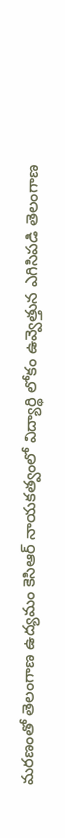మరణంతో తెలంగాణ ఉద్యమం కెసిఆర్ నాయకత్వంలో విద్యార్థి లోకం ఉవ్వెత్తున ఎగిసిపడి తెలంగాణ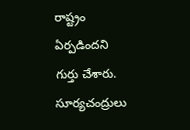రాష్ట్రం ఏర్పడిందని గుర్తు చేశారు. సూర్యచంద్రులు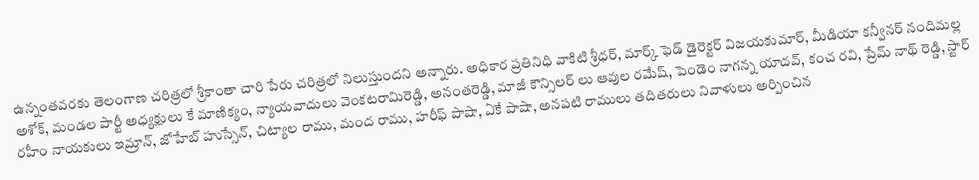ఉన్నంతవరకు తెలంగాణ చరిత్రలో శ్రీకాంతా చారి పేరు చరిత్రలో నిలుస్తుందని అన్నారు. అధికార ప్రతినిధి వాకిటి శ్రీధర్, మార్క్ ఫెడ్ డైరెక్టర్ విజయకుమార్, మీడియా కన్వీనర్ నందిమల్ల అశోక్, మండల పార్టీ అధ్యక్షులు కే మాణిక్యం, న్యాయవాదులు వెంకటరామిరెడ్డి, అనంతరెడ్డి, మాజీ కౌన్సిలర్ లు ఆవుల రమేష్, పెండెం నాగన్న యాదవ్, కంచ రవి, ప్రేమ్ నాథ్ రెడ్డి, స్టార్ రహీం నాయకులు ఇమ్రాన్, జోహేబ్ హుస్సేన్, చిట్యాల రాము, మంద రాము, హరీఫ్ పాషా, ఏకే పాషా, అనపటి రాములు తదితరులు నివాళులు అర్పించిన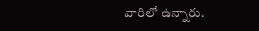వారిలో ఉన్నారు.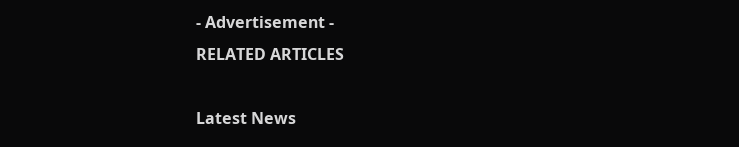- Advertisement -
RELATED ARTICLES

Latest News